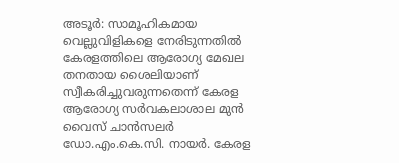അടൂർ: സാമൂഹികമായ വെല്ലുവിളികളെ നേരിടുന്നതിൽ കേരളത്തിലെ ആരോഗ്യ മേഖല തനതായ ശൈലിയാണ് സ്വീകരിച്ചുവരുന്നതെന്ന് കേരള ആരോഗ്യ സർവകലാശാല മുൻ വൈസ് ചാൻസലർ ഡോ.എം.കെ.സി. നായർ. കേരള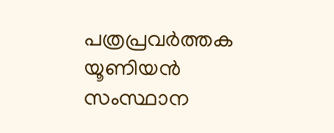പത്രപ്രവർത്തക യൂണിയൻ സംസ്ഥാന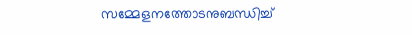സമ്മേളനത്തോടനുബന്ധിച്ച്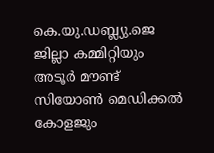കെ.യു.ഡബ്ല്യു.ജെ ജില്ലാ കമ്മിറ്റിയും അടൂർ മൗണ്ട് സിയോൺ മെഡിക്കൽ കോളജും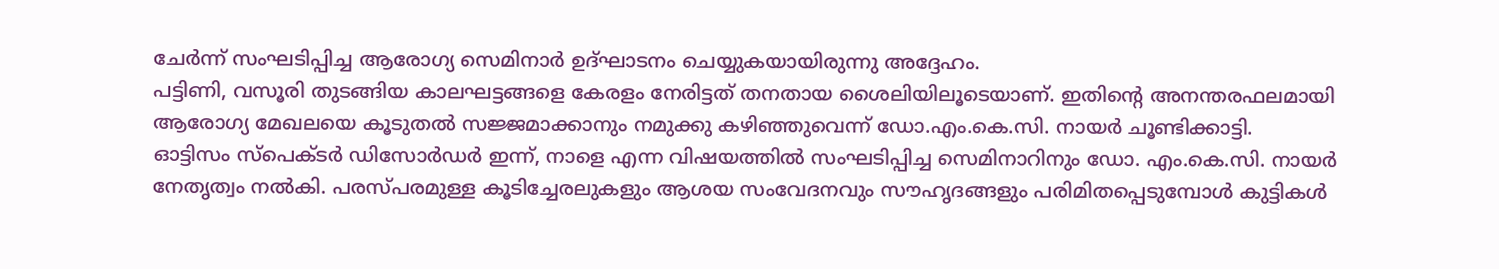ചേർന്ന് സംഘടിപ്പിച്ച ആരോഗ്യ സെമിനാർ ഉദ്ഘാടനം ചെയ്യുകയായിരുന്നു അദ്ദേഹം.
പട്ടിണി, വസൂരി തുടങ്ങിയ കാലഘട്ടങ്ങളെ കേരളം നേരിട്ടത് തനതായ ശൈലിയിലൂടെയാണ്. ഇതിന്റെ അനന്തരഫലമായി ആരോഗ്യ മേഖലയെ കൂടുതൽ സജ്ജമാക്കാനും നമുക്കു കഴിഞ്ഞുവെന്ന് ഡോ.എം.കെ.സി. നായർ ചൂണ്ടിക്കാട്ടി.
ഓട്ടിസം സ്പെക്ടർ ഡിസോർഡർ ഇന്ന്, നാളെ എന്ന വിഷയത്തിൽ സംഘടിപ്പിച്ച സെമിനാറിനും ഡോ. എം.കെ.സി. നായർ നേതൃത്വം നൽകി. പരസ്പരമുള്ള കൂടിച്ചേരലുകളും ആശയ സംവേദനവും സൗഹൃദങ്ങളും പരിമിതപ്പെടുമ്പോൾ കുട്ടികൾ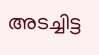അടച്ചിട്ട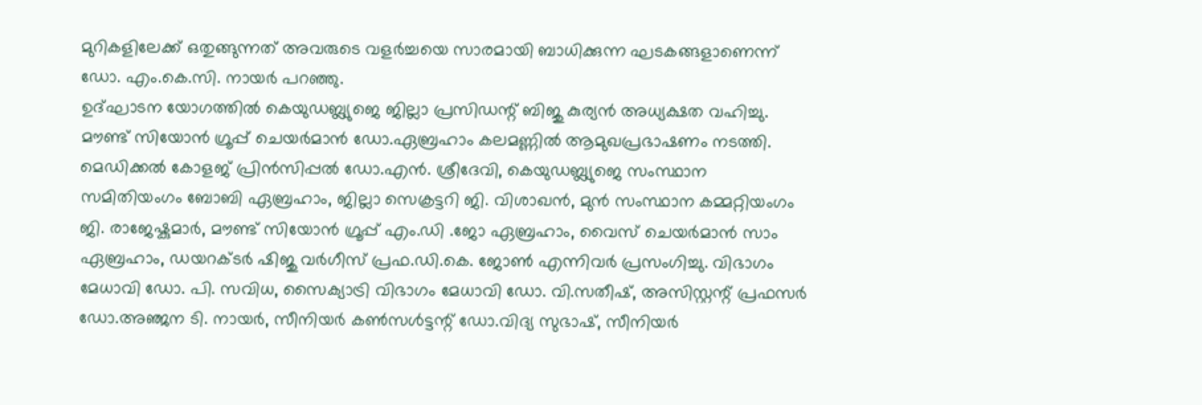മുറികളിലേക്ക് ഒതുങ്ങുന്നത് അവരുടെ വളർച്ചയെ സാരമായി ബാധിക്കുന്ന ഘടകങ്ങളാണെന്ന് ഡോ. എം.കെ.സി. നായർ പറഞ്ഞു.
ഉദ്ഘാടന യോഗത്തിൽ കെയുഡബ്ല്യുജെ ജില്ലാ പ്രസിഡന്റ് ബിജു കുര്യൻ അധ്യക്ഷത വഹിച്ചു. മൗണ്ട് സിയോൻ ഗ്രൂപ്പ് ചെയർമാൻ ഡോ.ഏബ്രഹാം കലമണ്ണിൽ ആമുഖപ്രഭാഷണം നടത്തി. മെഡിക്കൽ കോളജ് പ്രിൻസിപ്പൽ ഡോ.എൻ. ശ്രീദേവി, കെയുഡബ്ല്യുജെ സംസ്ഥാന സമിതിയംഗം ബോബി ഏബ്രഹാം, ജില്ലാ സെക്രട്ടറി ജി. വിശാഖൻ, മുൻ സംസ്ഥാന കമ്മറ്റിയംഗം ജി. രാജേഷ്കുമാർ, മൗണ്ട് സിയോൻ ഗ്രൂപ്പ് എം.ഡി .ജോ ഏബ്രഹാം, വൈസ് ചെയർമാൻ സാം ഏബ്രഹാം, ഡയറക്ടർ ഷിജു വർഗീസ് പ്രഫ.ഡി.കെ. ജോൺ എന്നിവർ പ്രസംഗിച്ചു. വിഭാഗം മേധാവി ഡോ. പി. സവിധ, സൈക്യാട്രി വിഭാഗം മേധാവി ഡോ. വി.സതീഷ്, അസിസ്റ്റന്റ് പ്രഫസർ ഡോ.അഞ്ജന ടി. നായർ, സീനിയർ കൺസൾട്ടന്റ് ഡോ.വിദ്യ സുഭാഷ്, സീനിയർ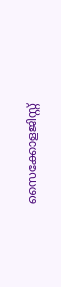സൈക്കോളജിസ്റ്റ്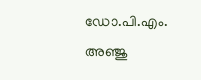ഡോ.പി.എം. അഞ്ജു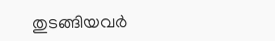തുടങ്ങിയവർ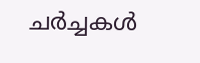ചർച്ചകൾ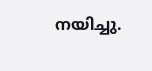നയിച്ചു.